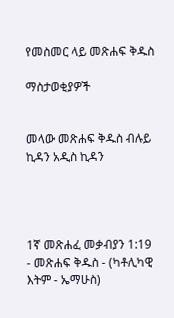የመስመር ላይ መጽሐፍ ቅዱስ

ማስታወቂያዎች


መላው መጽሐፍ ቅዱስ ብሉይ ኪዳን አዲስ ኪዳን




1ኛ መጽሐፈ መቃብያን 1:19 - መጽሐፍ ቅዱስ - (ካቶሊካዊ እትም - ኤማሁስ)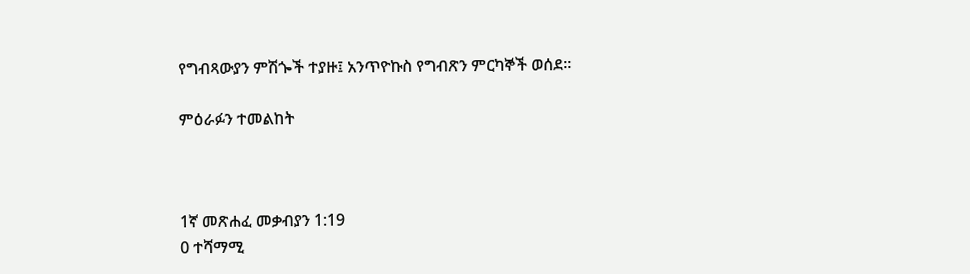የግብጻውያን ምሽጐች ተያዙ፤ አንጥዮኩስ የግብጽን ምርካኞች ወሰደ።

ምዕራፉን ተመልከት



1ኛ መጽሐፈ መቃብያን 1:19
0 ተሻማሚ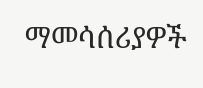ማመሳሰሪያዎች